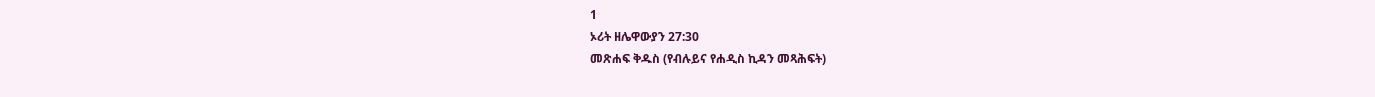1
ኦሪት ዘሌዋውያን 27:30
መጽሐፍ ቅዱስ (የብሉይና የሐዲስ ኪዳን መጻሕፍት)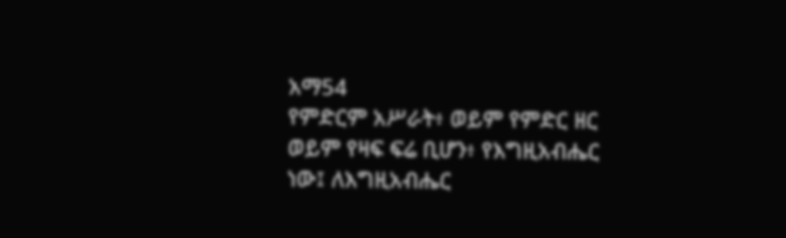አማ54
የምድርም አሥራት፥ ወይም የምድር ዘር ወይም የዛፍ ፍሬ ቢሆን፥ የእግዚአብሔር ነው፤ ለእግዚአብሔር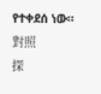የተቀደሰ ነው።
對照
探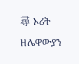尋 ኦሪት ዘሌዋውያን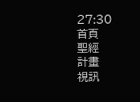27:30
首頁
聖經
計畫
視訊